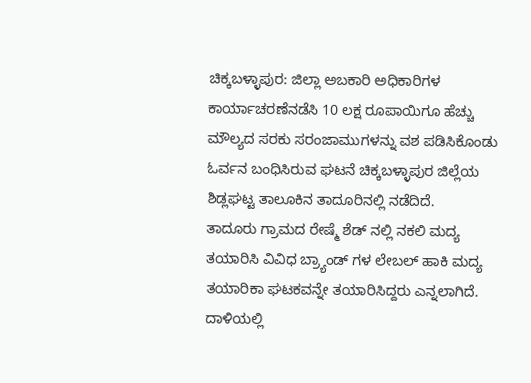ಚಿಕ್ಕಬಳ್ಳಾಪುರ: ಜಿಲ್ಲಾ ಅಬಕಾರಿ ಅಧಿಕಾರಿಗಳ ಕಾರ್ಯಾಚರಣೆನಡೆಸಿ 10 ಲಕ್ಷ ರೂಪಾಯಿಗೂ ಹೆಚ್ಚು ಮೌಲ್ಯದ ಸರಕು ಸರಂಜಾಮುಗಳನ್ನು ವಶ ಪಡಿಸಿಕೊಂಡು ಓರ್ವನ ಬಂಧಿಸಿರುವ ಘಟನೆ ಚಿಕ್ಕಬಳ್ಳಾಪುರ ಜಿಲ್ಲೆಯ ಶಿಡ್ಲಘಟ್ಟ ತಾಲೂಕಿನ ತಾದೂರಿನಲ್ಲಿ ನಡೆದಿದೆ.
ತಾದೂರು ಗ್ರಾಮದ ರೇಷ್ಮೆ ಶೆಡ್ ನಲ್ಲಿ ನಕಲಿ ಮದ್ಯ ತಯಾರಿಸಿ ವಿವಿಧ ಬ್ರ್ಯಾಂಡ್ ಗಳ ಲೇಬಲ್ ಹಾಕಿ ಮದ್ಯ ತಯಾರಿಕಾ ಘಟಕವನ್ನೇ ತಯಾರಿಸಿದ್ದರು ಎನ್ನಲಾಗಿದೆ.
ದಾಳಿಯಲ್ಲಿ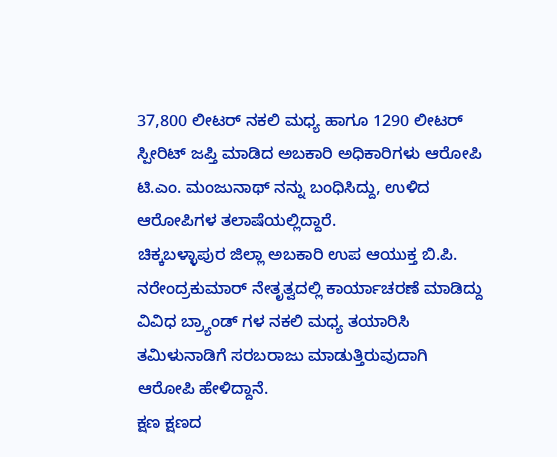37,800 ಲೀಟರ್ ನಕಲಿ ಮಧ್ಯ ಹಾಗೂ 1290 ಲೀಟರ್ ಸ್ಪೀರಿಟ್ ಜಪ್ತಿ ಮಾಡಿದ ಅಬಕಾರಿ ಅಧಿಕಾರಿಗಳು ಆರೋಪಿ ಟಿ.ಎಂ. ಮಂಜುನಾಥ್ ನನ್ನು ಬಂಧಿಸಿದ್ದು, ಉಳಿದ ಆರೋಪಿಗಳ ತಲಾಷೆಯಲ್ಲಿದ್ದಾರೆ.
ಚಿಕ್ಕಬಳ್ಳಾಪುರ ಜಿಲ್ಲಾ ಅಬಕಾರಿ ಉಪ ಆಯುಕ್ತ ಬಿ.ಪಿ. ನರೇಂದ್ರಕುಮಾರ್ ನೇತೃತ್ವದಲ್ಲಿ ಕಾರ್ಯಾಚರಣೆ ಮಾಡಿದ್ದು ವಿವಿಧ ಬ್ರ್ಯಾಂಡ್ ಗಳ ನಕಲಿ ಮಧ್ಯ ತಯಾರಿಸಿ ತಮಿಳುನಾಡಿಗೆ ಸರಬರಾಜು ಮಾಡುತ್ತಿರುವುದಾಗಿ ಆರೋಪಿ ಹೇಳಿದ್ದಾನೆ.
ಕ್ಷಣ ಕ್ಷಣದ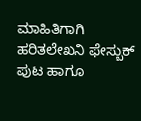ಮಾಹಿತಿಗಾಗಿ ಹರಿತಲೇಖನಿ ಫೇಸ್ಬುಕ್ ಪುಟ ಹಾಗೂ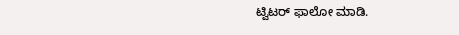ಟ್ವಿಟರ್ ಫಾಲೋ ಮಾಡಿ.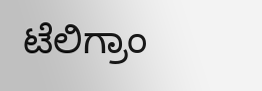ಟೆಲಿಗ್ರಾಂ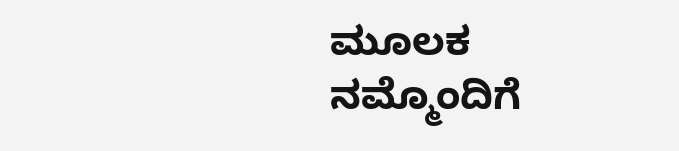ಮೂಲಕ ನಮ್ಮೊಂದಿಗೆ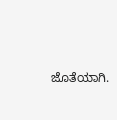ಜೊತೆಯಾಗಿ.